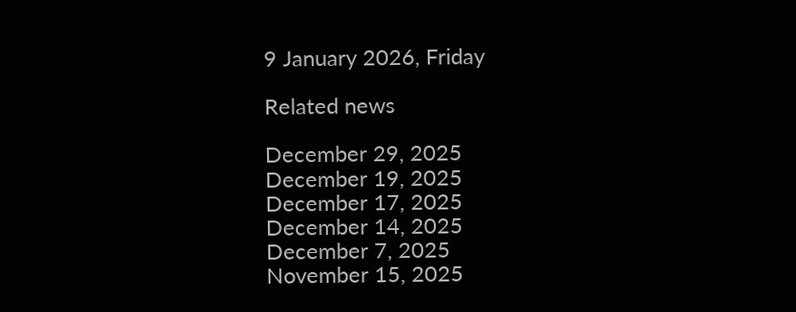9 January 2026, Friday

Related news

December 29, 2025
December 19, 2025
December 17, 2025
December 14, 2025
December 7, 2025
November 15, 2025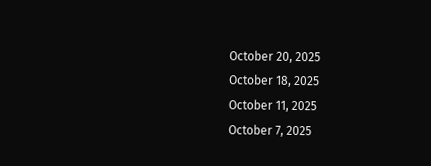October 20, 2025
October 18, 2025
October 11, 2025
October 7, 2025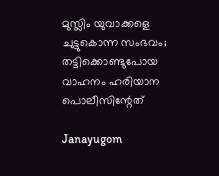മുസ്ലിം യുവാക്കളെ ചുട്ടുകൊന്ന സംഭവം; തട്ടിക്കൊണ്ടുപോയ വാഹനം ഹരിയാന പൊലീസിന്റേത്

Janayugom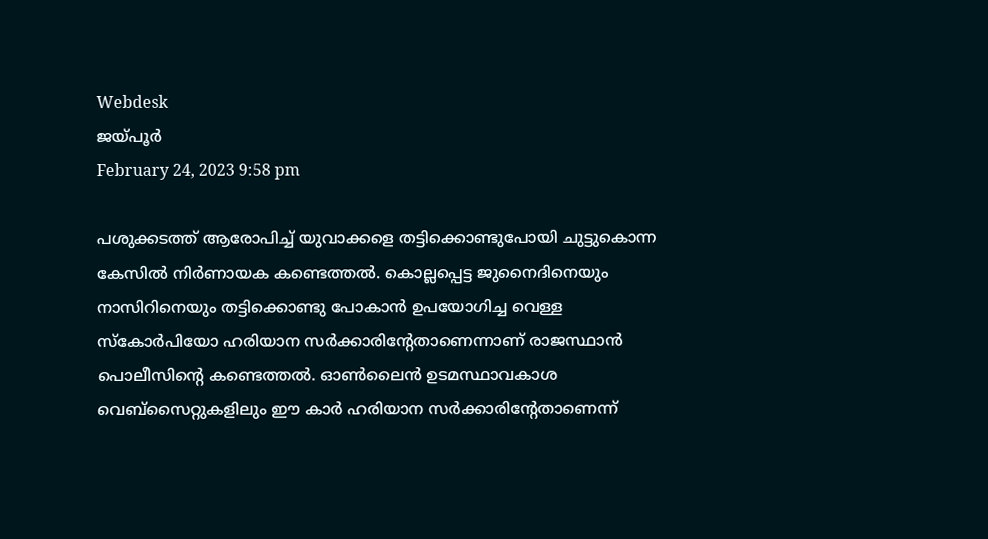Webdesk
ജയ്‌പൂര്‍
February 24, 2023 9:58 pm

പശുക്കടത്ത് ആരോപിച്ച് യുവാക്കളെ തട്ടിക്കൊണ്ടുപോയി ചുട്ടുകൊന്ന കേസില്‍ നിര്‍ണായക കണ്ടെത്തല്‍. കൊല്ലപ്പെട്ട ജുനൈദിനെയും നാസിറിനെയും തട്ടിക്കൊണ്ടു പോകാന്‍ ഉപയോഗിച്ച വെള്ള സ്കോര്‍പിയോ ഹരിയാന സര്‍ക്കാരിന്റേതാണെന്നാണ് രാജസ്ഥാന്‍ പൊലീസിന്റെ കണ്ടെത്തല്‍. ഓൺലൈൻ ഉടമസ്ഥാവകാശ വെബ്‌സൈറ്റുകളിലും ഈ കാർ ഹരിയാന സർക്കാരിന്റേതാണെന്ന്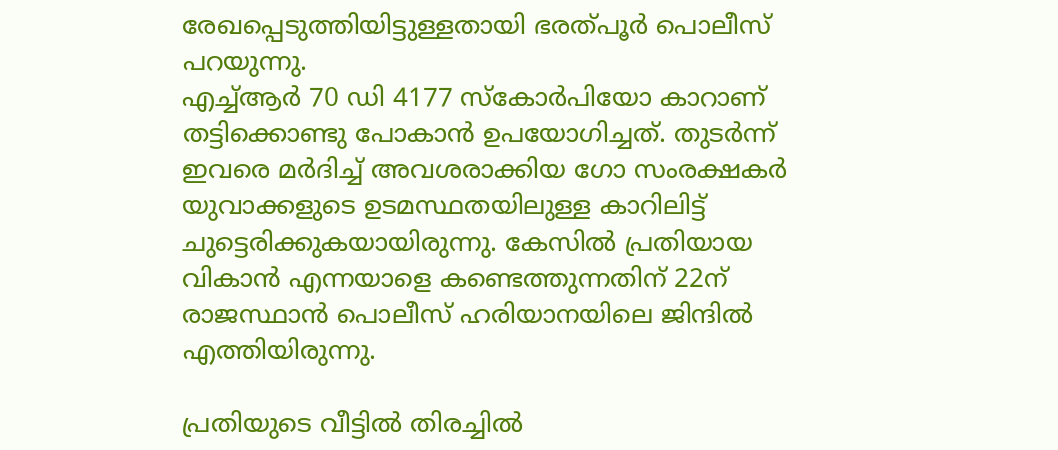രേഖപ്പെടുത്തിയിട്ടുള്ളതായി ഭരത്പൂര്‍ പൊലീസ് പറയുന്നു.
എച്ച്ആര്‍ 70 ഡി 4177 സ്കോര്‍പിയോ കാറാണ് തട്ടിക്കൊണ്ടു പോകാന്‍ ഉപയോഗിച്ചത്. തുടര്‍ന്ന് ഇവരെ മര്‍ദിച്ച് അവശരാക്കിയ ഗോ സംരക്ഷകര്‍ യുവാക്കളുടെ ഉടമസ്ഥതയിലുള്ള കാറിലിട്ട് ചുട്ടെരിക്കുകയായിരുന്നു. കേസില്‍ പ്രതിയായ വികാന്‍ എന്നയാളെ കണ്ടെത്തുന്നതിന് 22ന് രാജസ്ഥാന്‍ പൊലീസ് ഹരിയാനയിലെ ജിന്ദില്‍ എത്തിയിരുന്നു.

പ്രതിയുടെ വീട്ടില്‍ തിരച്ചില്‍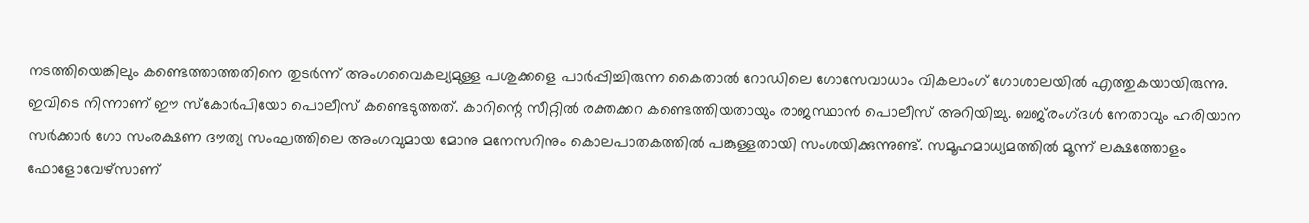നടത്തിയെങ്കിലും കണ്ടെത്താത്തതിനെ തുടര്‍ന്ന് അംഗവൈകല്യമുള്ള പശുക്കളെ പാര്‍പ്പിച്ചിരുന്ന കൈതാൽ റോഡിലെ ഗോസേവാധാം വികലാംഗ് ഗോശാലയിൽ എത്തുകയായിരുന്നു. ഇവിടെ നിന്നാണ് ഈ സ്കോര്‍പിയോ പൊലീസ് കണ്ടെടുത്തത്. കാറിന്റെ സീറ്റിൽ രക്തക്കറ കണ്ടെത്തിയതായും രാജസ്ഥാൻ പൊലീസ് അറിയിച്ചു. ബജ്‌രംഗ്‌ദള്‍ നേതാവും ഹരിയാന സര്‍ക്കാര്‍ ഗോ സംരക്ഷണ ദൗത്യ സംഘത്തിലെ അംഗവുമായ മോനു മനേസറിനും കൊലപാതകത്തില്‍ പങ്കുള്ളതായി സംശയിക്കുന്നുണ്ട്. സമൂഹമാധ്യമത്തില്‍ മൂന്ന് ലക്ഷത്തോളം ഫോളോവേഴ്സാണ്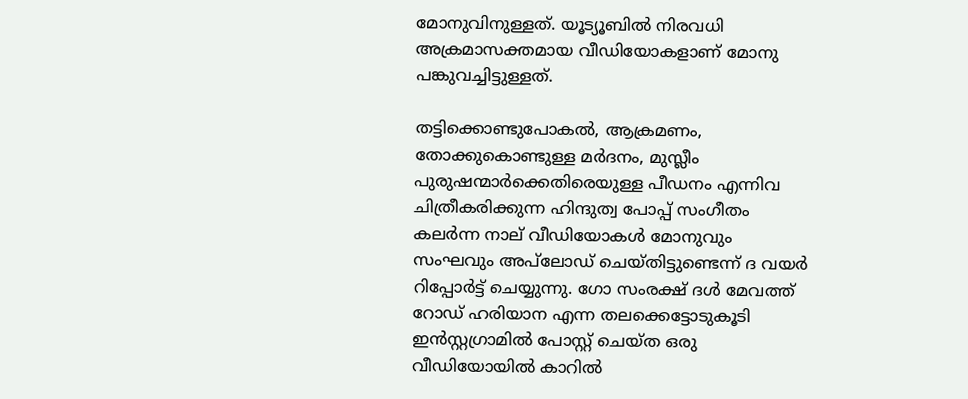മോനുവിനുള്ളത്. യൂട്യൂബില്‍ നിരവധി അക്രമാസക്തമായ വീഡിയോകളാണ് മോനു പങ്കുവച്ചിട്ടുള്ളത്.

തട്ടിക്കൊണ്ടുപോകൽ, ആക്രമണം, തോക്കുകൊണ്ടുള്ള മർദനം, മുസ്ലീം പുരുഷന്മാർക്കെതിരെയുള്ള പീഡനം എന്നിവ ചിത്രീകരിക്കുന്ന ഹിന്ദുത്വ പോപ്പ് സംഗീതം കലർന്ന നാല് വീഡിയോകള്‍ മോനുവും സംഘവും അപ്‌ലോഡ് ചെയ്തിട്ടുണ്ടെന്ന് ദ വയര്‍ റിപ്പോര്‍ട്ട് ചെയ്യുന്നു. ഗോ സംരക്ഷ് ദള്‍ മേവത്ത് റോഡ് ഹരിയാന എന്ന തലക്കെട്ടോടുകൂടി ഇന്‍സ്റ്റഗ്രാമില്‍ പോസ്റ്റ് ചെയ്ത ഒരു വീഡിയോയില്‍ കാറില്‍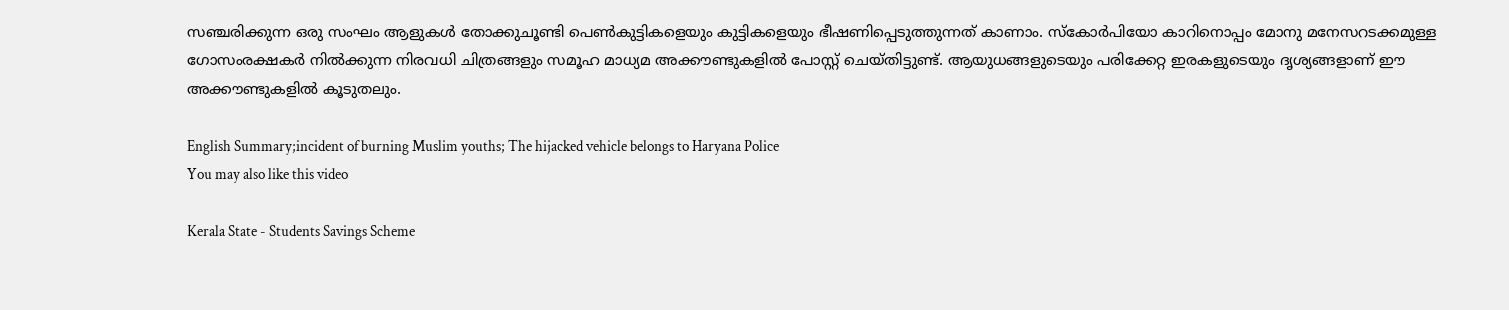സഞ്ചരിക്കുന്ന ഒരു സംഘം ആളുകള്‍ തോക്കുചൂണ്ടി പെണ്‍കുട്ടികളെയും കുട്ടികളെയും ഭീഷണിപ്പെടുത്തുന്നത് കാണാം. സ്കോര്‍പിയോ കാറിനൊപ്പം മോനു മനേസറടക്കമുള്ള ഗോസംരക്ഷകര്‍ നില്‍ക്കുന്ന നിരവധി ചിത്രങ്ങളും സമൂഹ മാധ്യമ അക്കൗണ്ടുകളിൽ പോസ്റ്റ് ചെയ്തിട്ടുണ്ട്. ആയുധങ്ങളുടെയും പരിക്കേറ്റ ഇരകളുടെയും ദൃശ്യങ്ങളാണ് ഈ അക്കൗണ്ടുകളില്‍ കൂടുതലും.

English Summary;incident of burning Muslim youths; The hijacked vehicle belongs to Haryana Police
You may also like this video

Kerala State - Students Savings Scheme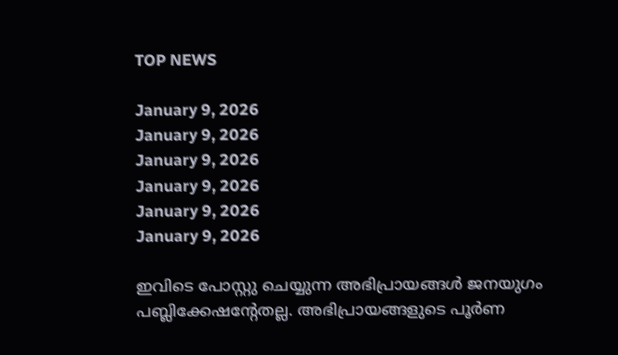TOP NEWS

January 9, 2026
January 9, 2026
January 9, 2026
January 9, 2026
January 9, 2026
January 9, 2026

ഇവിടെ പോസ്റ്റു ചെയ്യുന്ന അഭിപ്രായങ്ങള്‍ ജനയുഗം പബ്ലിക്കേഷന്റേതല്ല. അഭിപ്രായങ്ങളുടെ പൂര്‍ണ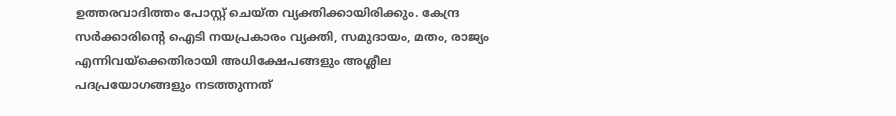ഉത്തരവാദിത്തം പോസ്റ്റ് ചെയ്ത വ്യക്തിക്കായിരിക്കും. കേന്ദ്ര സര്‍ക്കാരിന്റെ ഐടി നയപ്രകാരം വ്യക്തി, സമുദായം, മതം, രാജ്യം എന്നിവയ്‌ക്കെതിരായി അധിക്ഷേപങ്ങളും അശ്ലീല പദപ്രയോഗങ്ങളും നടത്തുന്നത്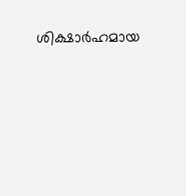ശിക്ഷാര്‍ഹമായ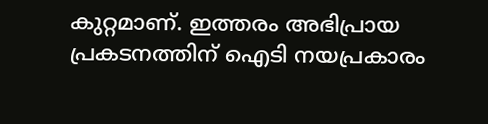കുറ്റമാണ്. ഇത്തരം അഭിപ്രായ പ്രകടനത്തിന് ഐടി നയപ്രകാരം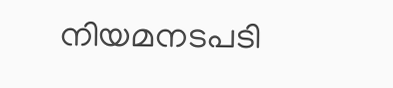നിയമനടപടി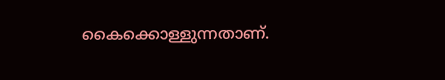കൈക്കൊള്ളുന്നതാണ്.